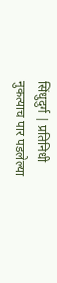सिंधुदुर्ग | प्रतिनिधी
नुकत्याच पार पडलेल्या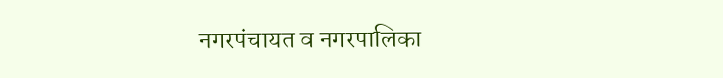नगरपंचायत व नगरपालिका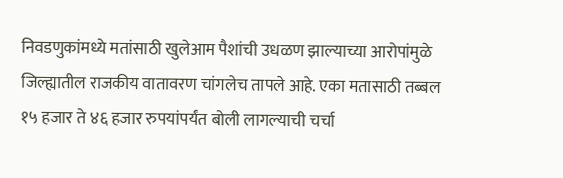निवडणुकांमध्ये मतांसाठी खुलेआम पैशांची उधळण झाल्याच्या आरोपांमुळे जिल्ह्यातील राजकीय वातावरण चांगलेच तापले आहे. एका मतासाठी तब्बल १५ हजार ते ४६ हजार रुपयांपर्यंत बोली लागल्याची चर्चा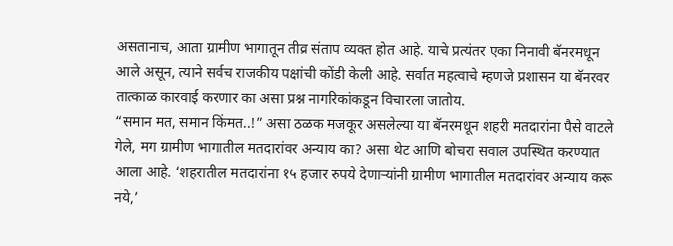असतानाच, आता ग्रामीण भागातून तीव्र संताप व्यक्त होत आहे. याचे प्रत्यंतर एका निनावी बॅनरमधून आले असून, त्याने सर्वच राजकीय पक्षांची कोंडी केली आहे. सर्वात महत्वाचे म्हणजे प्रशासन या बॅनरवर तात्काळ कारवाई करणार का असा प्रश्न नागरिकांकडून विचारला जातोय.
“समान मत, समान किंमत..!” असा ठळक मजकूर असलेल्या या बॅनरमधून शहरी मतदारांना पैसे वाटले गेले, मग ग्रामीण भागातील मतदारांवर अन्याय का? असा थेट आणि बोचरा सवाल उपस्थित करण्यात आला आहे. ‘शहरातील मतदारांना १५ हजार रुपये देणाऱ्यांनी ग्रामीण भागातील मतदारांवर अन्याय करू नये,’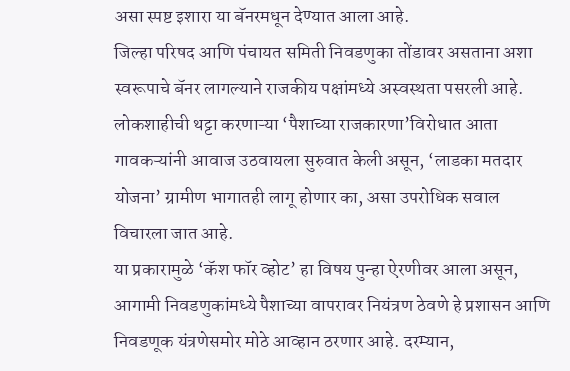असा स्पष्ट इशारा या बॅनरमधून देण्यात आला आहे.
जिल्हा परिषद आणि पंचायत समिती निवडणुका तोंडावर असताना अशा स्वरूपाचे बॅनर लागल्याने राजकीय पक्षांमध्ये अस्वस्थता पसरली आहे. लोकशाहीची थट्टा करणाऱ्या ‘पैशाच्या राजकारणा’विरोधात आता गावकऱ्यांनी आवाज उठवायला सुरुवात केली असून, ‘लाडका मतदार योजना’ ग्रामीण भागातही लागू होणार का, असा उपरोधिक सवाल विचारला जात आहे.
या प्रकारामुळे ‘कॅश फॉर व्होट’ हा विषय पुन्हा ऐरणीवर आला असून, आगामी निवडणुकांमध्ये पैशाच्या वापरावर नियंत्रण ठेवणे हे प्रशासन आणि निवडणूक यंत्रणेसमोर मोठे आव्हान ठरणार आहे. दरम्यान,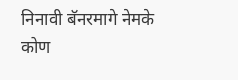निनावी बॅनरमागे नेमके कोण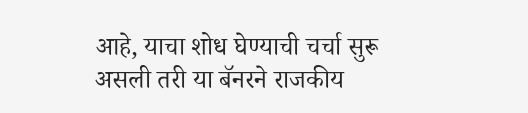आहे, याचा शोध घेण्याची चर्चा सुरू असली तरी या बॅनरने राजकीय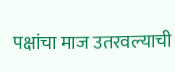पक्षांचा माज उतरवल्याची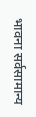भावना सर्वसामान्य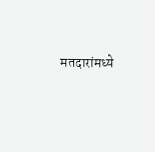मतदारांमध्ये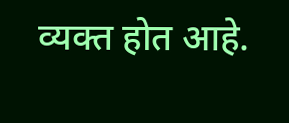व्यक्त होत आहे.